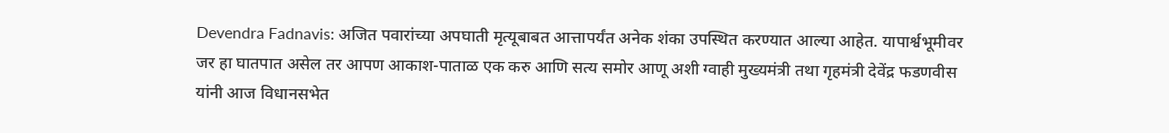Devendra Fadnavis: अजित पवारांच्या अपघाती मृत्यूबाबत आत्तापर्यंत अनेक शंका उपस्थित करण्यात आल्या आहेत. यापार्श्वभूमीवर जर हा घातपात असेल तर आपण आकाश-पाताळ एक करु आणि सत्य समोर आणू अशी ग्वाही मुख्यमंत्री तथा गृहमंत्री देवेंद्र फडणवीस यांनी आज विधानसभेत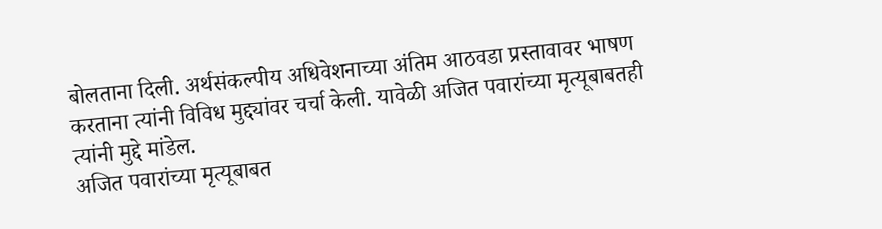बोलताना दिली. अर्थसंकल्पीय अधिवेशनाच्या अंतिम आठवडा प्रस्तावावर भाषण करताना त्यांनी विविध मुद्द्यांवर चर्चा केली. यावेळी अजित पवारांच्या मृत्यूबाबतही त्यांनी मुद्दे मांडेल.
अजित पवारांच्या मृत्यूबाबत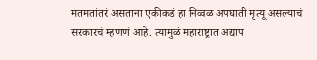मतमतांतरं असताना एकीकडं हा निव्वळ अपघाती मृत्यू असल्याचं सरकारचं म्हणणं आहे. त्यामुळं महाराष्ट्रात अद्याप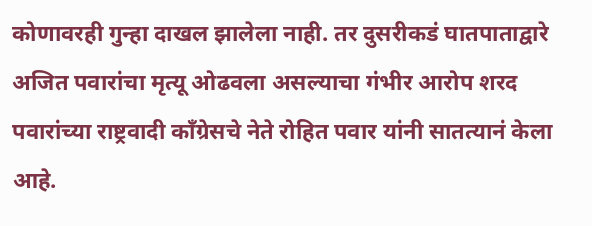कोणावरही गुन्हा दाखल झालेला नाही. तर दुसरीकडं घातपाताद्वारे अजित पवारांचा मृत्यू ओढवला असल्याचा गंभीर आरोप शरद पवारांच्या राष्ट्रवादी काँग्रेसचे नेते रोहित पवार यांनी सातत्यानं केला आहे.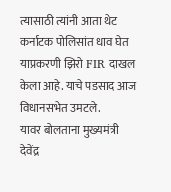त्यासाठी त्यांनी आता थेट कर्नाटक पोलिसांत धाव घेत याप्रकरणी झिरो FIR दाखल केला आहे. याचे पडसाद आज विधानसभेत उमटले.
यावर बोलताना मुख्यमंत्री देवेंद्र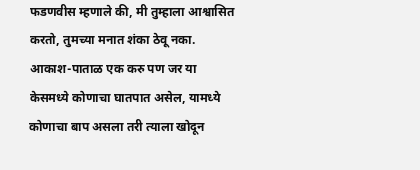फडणवीस म्हणाले की, मी तुम्हाला आश्वासित करतो, तुमच्या मनात शंका ठेवू नका. आकाश-पाताळ एक करु पण जर या केसमध्ये कोणाचा घातपात असेल, यामध्ये कोणाचा बाप असला तरी त्याला खोदून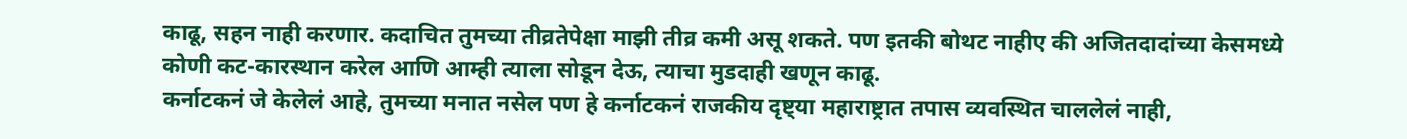काढू, सहन नाही करणार. कदाचित तुमच्या तीव्रतेपेक्षा माझी तीव्र कमी असू शकते. पण इतकी बोथट नाहीए की अजितदादांच्या केसमध्ये कोणी कट-कारस्थान करेल आणि आम्ही त्याला सोडून देऊ, त्याचा मुडदाही खणून काढू.
कर्नाटकनं जे केलेलं आहे, तुमच्या मनात नसेल पण हे कर्नाटकनं राजकीय दृष्ट्या महाराष्ट्रात तपास व्यवस्थित चाललेलं नाही,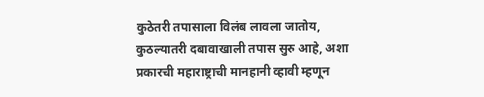कुठेतरी तपासाला विलंब लावला जातोय, कुठल्यातरी दबावाखाली तपास सुरु आहे, अशा प्रकारची महाराष्ट्राची मानहानी व्हावी म्हणून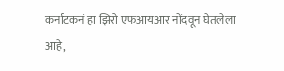कर्नाटकनं हा झिरो एफआयआर नोंदवून घेतलेला आहे,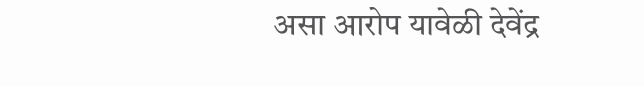असा आरोप यावेळी देवेंद्र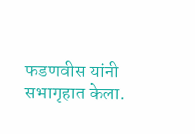फडणवीस यांनी सभागृहात केला.